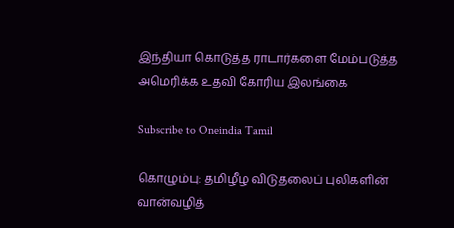இந்தியா கொடுத்த ராடார்களை மேம்படுத்த அமெரிக்க உதவி கோரிய இலங்கை

Subscribe to Oneindia Tamil

கொழும்பு: தமிழீழ விடுதலைப் புலிகளின் வான்வழித்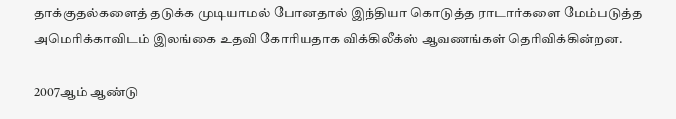தாக்குதல்களைத் தடுக்க முடியாமல் போனதால் இந்தியா கொடுத்த ராடார்களை மேம்படுத்த அமெரிக்காவிடம் இலங்கை உதவி கோரியதாக விக்கிலீக்ஸ் ஆவணங்கள் தெரிவிக்கின்றன.

2007ஆம் ஆண்டு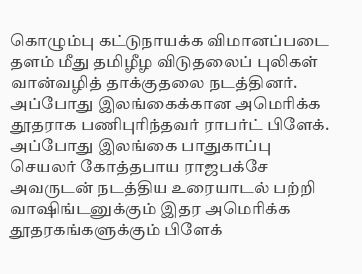கொழும்பு கட்டுநாயக்க விமானப்படை தளம் மீது தமிழீழ விடுதலைப் புலிகள் வான்வழித் தாக்குதலை நடத்தினர். அப்போது இலங்கைக்கான அமெரிக்க தூதராக பணிபுரிந்தவர் ராபர்ட் பிளேக். அப்போது இலங்கை பாதுகாப்பு செயலர் கோத்தபாய ராஜபக்சே அவருடன் நடத்திய உரையாடல் பற்றி வாஷிங்டனுக்கும் இதர அமெரிக்க தூதரகங்களுக்கும் பிளேக்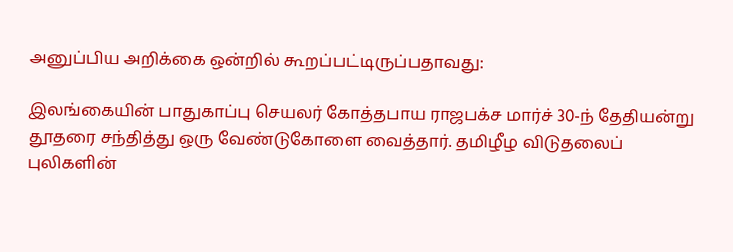அனுப்பிய அறிக்கை ஒன்றில் கூறப்பட்டிருப்பதாவது:

இலங்கையின் பாதுகாப்பு செயலர் கோத்தபாய ராஜபக்ச மார்ச் 30-ந் தேதியன்று தூதரை சந்தித்து ஒரு வேண்டுகோளை வைத்தார். தமிழீழ விடுதலைப் புலிகளின்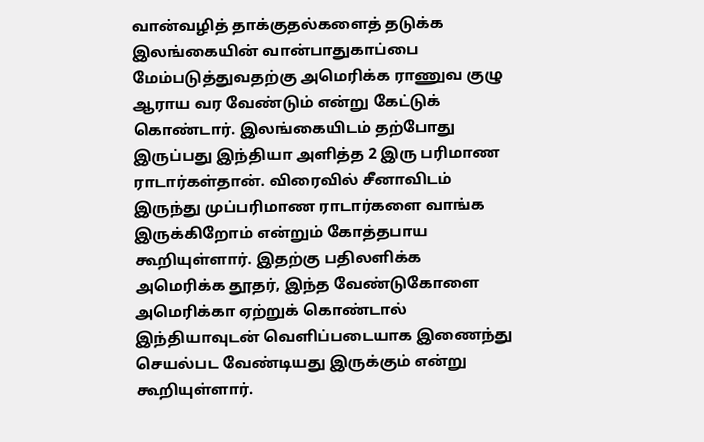வான்வழித் தாக்குதல்களைத் தடுக்க இலங்கையின் வான்பாதுகாப்பை மேம்படுத்துவதற்கு அமெரிக்க ராணுவ குழு ஆராய வர வேண்டும் என்று கேட்டுக் கொண்டார். இலங்கையிடம் தற்போது இருப்பது இந்தியா அளித்த 2 இரு பரிமாண ராடார்கள்தான். விரைவில் சீனாவிடம் இருந்து முப்பரிமாண ராடார்களை வாங்க இருக்கிறோம் என்றும் கோத்தபாய கூறியுள்ளார். இதற்கு பதிலளிக்க அமெரிக்க தூதர், இந்த வேண்டுகோளை அமெரிக்கா ஏற்றுக் கொண்டால் இந்தியாவுடன் வெளிப்படையாக இணைந்து செயல்பட வேண்டியது இருக்கும் என்று கூறியுள்ளார்.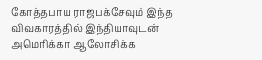கோத்தபாய ராஜபக்சேவும் இந்த விவகாரத்தில் இந்தியாவுடன் அமெரிக்கா ஆலோசிக்க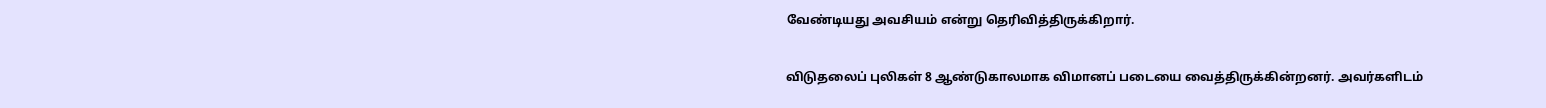வேண்டியது அவசியம் என்று தெரிவித்திருக்கிறார்.

விடுதலைப் புலிகள் 8 ஆண்டுகாலமாக விமானப் படையை வைத்திருக்கின்றனர். அவர்களிடம்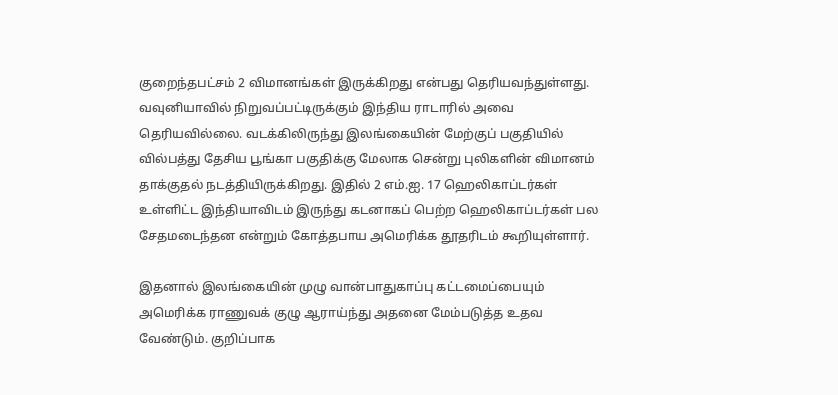குறைந்தபட்சம் 2 விமானங்கள் இருக்கிறது என்பது தெரியவந்துள்ளது. வவுனியாவில் நிறுவப்பட்டிருக்கும் இந்திய ராடாரில் அவை தெரியவில்லை. வடக்கிலிருந்து இலங்கையின் மேற்குப் பகுதியில் வில்பத்து தேசிய பூங்கா பகுதிக்கு மேலாக சென்று புலிகளின் விமானம் தாக்குதல் நடத்தியிருக்கிறது. இதில் 2 எம்.ஐ. 17 ஹெலிகாப்டர்கள் உள்ளிட்ட இந்தியாவிடம் இருந்து கடனாகப் பெற்ற ஹெலிகாப்டர்கள் பல சேதமடைந்தன என்றும் கோத்தபாய அமெரிக்க தூதரிடம் கூறியுள்ளார்.

இதனால் இலங்கையின் முழு வான்பாதுகாப்பு கட்டமைப்பையும் அமெரிக்க ராணுவக் குழு ஆராய்ந்து அதனை மேம்படுத்த உதவ வேண்டும். குறிப்பாக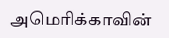அமெரிக்காவின்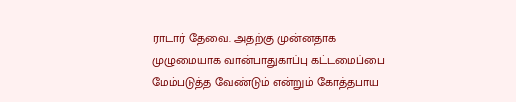ராடார் தேவை. அதற்கு முன்னதாக முழுமையாக வான்பாதுகாப்பு கட்டமைப்பை மேம்படுத்த வேண்டும் என்றும் கோத்தபாய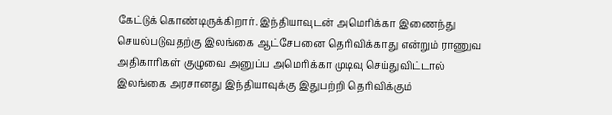கேட்டுக் கொண்டிருக்கிறார். இந்தியாவுடன் அமெரிக்கா இணைந்து செயல்படுவதற்கு இலங்கை ஆட்சேபனை தெரிவிக்காது என்றும் ராணுவ அதிகாரிகள் குழுவை அனுப்ப அமெரிக்கா முடிவு செய்துவிட்டால் இலங்கை அரசானது இந்தியாவுக்கு இதுபற்றி தெரிவிக்கும்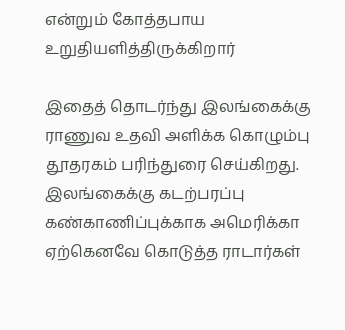என்றும் கோத்தபாய உறுதியளித்திருக்கிறார்

இதைத் தொடர்ந்து இலங்கைக்கு ராணுவ உதவி அளிக்க கொழும்பு தூதரகம் பரிந்துரை செய்கிறது. இலங்கைக்கு கடற்பரப்பு கண்காணிப்புக்காக அமெரிக்கா ஏற்கெனவே கொடுத்த ராடார்கள்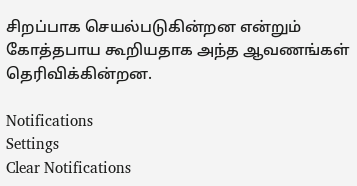சிறப்பாக செயல்படுகின்றன என்றும் கோத்தபாய கூறியதாக அந்த ஆவணங்கள் தெரிவிக்கின்றன.

Notifications
Settings
Clear Notifications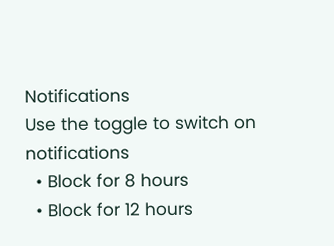Notifications
Use the toggle to switch on notifications
  • Block for 8 hours
  • Block for 12 hours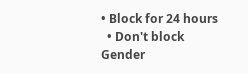• Block for 24 hours
  • Don't block
Gender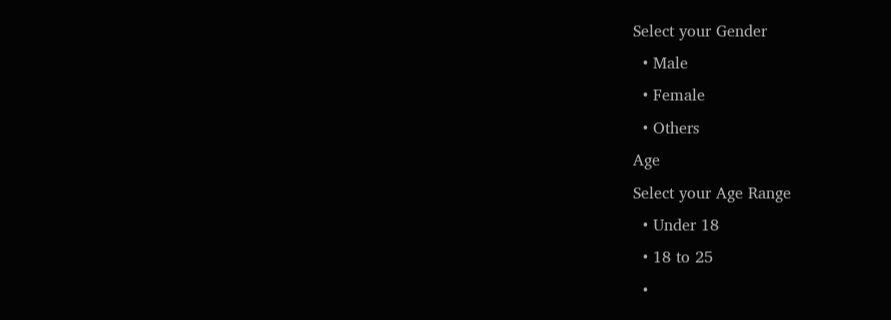Select your Gender
  • Male
  • Female
  • Others
Age
Select your Age Range
  • Under 18
  • 18 to 25
  •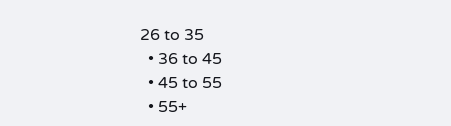26 to 35
  • 36 to 45
  • 45 to 55
  • 55+